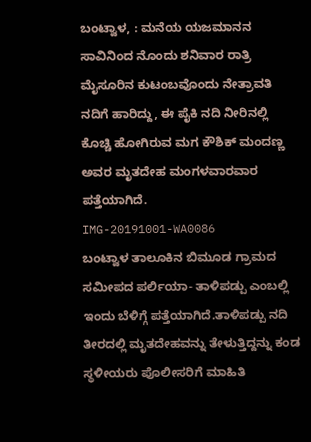ಬಂಟ್ವಾಳ, : ಮನೆಯ ಯಜಮಾನನ ಸಾವಿನಿಂದ ನೊಂದು ಶನಿವಾರ ರಾತ್ರಿ ಮೈಸೂರಿನ ಕುಟಂಬವೊಂದು ನೇತ್ರಾವತಿ ನದಿಗೆ ಹಾರಿದ್ದು, ಈ ಪೈಕಿ ನದಿ ನೀರಿನಲ್ಲಿ ಕೊಚ್ಚಿ ಹೋಗಿರುವ ಮಗ ಕೌಶಿಕ್ ಮಂದಣ್ಣ ಅವರ ಮೃತದೇಹ ಮಂಗಳವಾರವಾರ ಪತ್ತೆಯಾಗಿದೆ.
IMG-20191001-WA0086
ಬಂಟ್ವಾಳ ತಾಲೂಕಿನ ಬಿಮೂಡ ಗ್ರಾಮದ ಸಮೀಪದ ಪರ್ಲಿಯಾ- ತಾಳಿಪಡ್ಪು ಎಂಬಲ್ಲಿ ಇಂದು ಬೆಳಿಗ್ಗೆ ಪತ್ತೆಯಾಗಿದೆ.ತಾಳಿಪಡ್ಪು ನದಿ ತೀರದಲ್ಲಿ ಮೃತದೇಹವನ್ನು ತೇಳುತ್ತಿದ್ದನ್ನು ಕಂಡ ಸ್ಥಳೀಯರು ಪೊಲೀಸರಿಗೆ ಮಾಹಿತಿ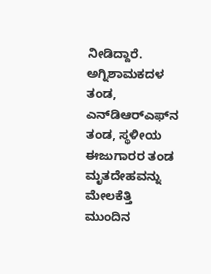ನೀಡಿದ್ದಾರೆ. ಅಗ್ನಿಶಾಮಕದಳ  ತಂಡ, ಎನ್‌ಡಿಆರ್‌ಎಫ್‌ನ ತಂಡ, ಸ್ಥಳೀಯ ಈಜುಗಾರರ ತಂಡ
ಮೃತದೇಹವನ್ನು ಮೇಲಕೆತ್ತಿ ಮುಂದಿನ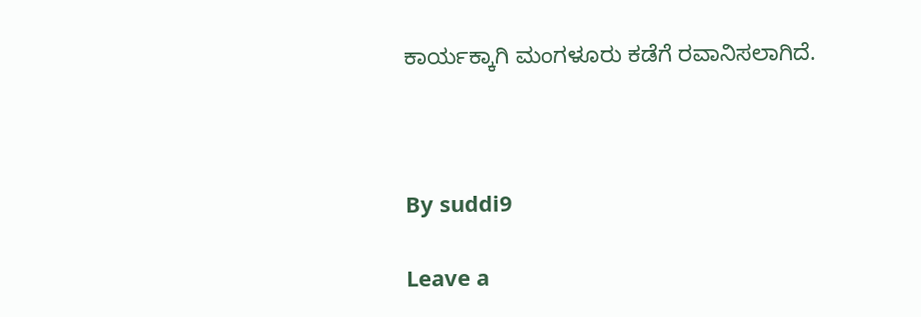ಕಾರ್ಯಕ್ಕಾಗಿ ಮಂಗಳೂರು ಕಡೆಗೆ ರವಾನಿಸಲಾಗಿದೆ.



By suddi9

Leave a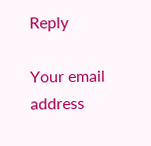Reply

Your email address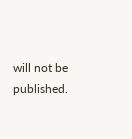will not be published.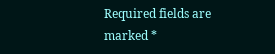Required fields are marked *